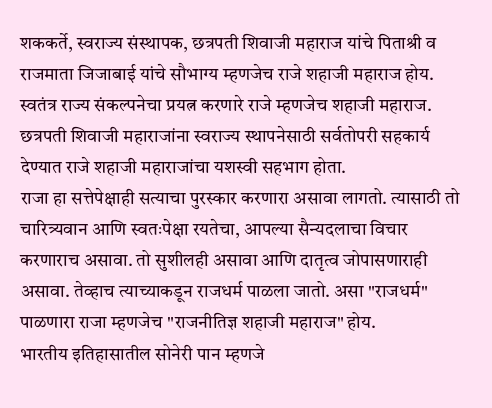शककर्ते, स्वराज्य संस्थापक, छत्रपती शिवाजी महाराज यांचे पिताश्री व राजमाता जिजाबाई यांचे सौभाग्य म्हणजेच राजे शहाजी महाराज होय. स्वतंत्र राज्य संकल्पनेचा प्रयत्न करणारे राजे म्हणजेच शहाजी महाराज. छत्रपती शिवाजी महाराजांना स्वराज्य स्थापनेसाठी सर्वतोपरी सहकार्य देण्यात राजे शहाजी महाराजांचा यशस्वी सहभाग होता.
राजा हा सत्तेपेक्षाही सत्याचा पुरस्कार करणारा असावा लागतो. त्यासाठी तो चारित्र्यवान आणि स्वतःपेक्षा रयतेचा, आपल्या सैन्यदलाचा विचार करणाराच असावा. तो सुशीलही असावा आणि दातृत्व जोपासणाराही असावा. तेव्हाच त्याच्याकडून राजधर्म पाळला जातो. असा "राजधर्म" पाळणारा राजा म्हणजेच "राजनीतिज्ञ शहाजी महाराज" होय.
भारतीय इतिहासातील सोनेरी पान म्हणजे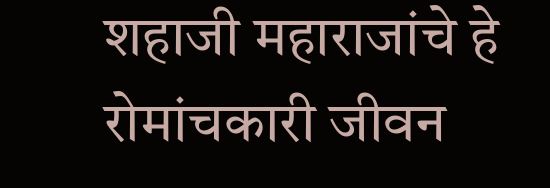शहाजी महाराजांचे हे रोमांचकारी जीवन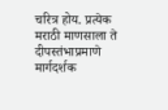चरित्र होय. प्रत्येक मराठी माणसाला ते दीपस्तंभाप्रमाणे मार्गदर्शक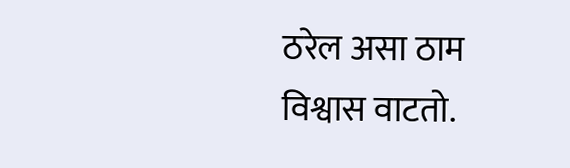ठरेल असा ठाम विश्वास वाटतो.